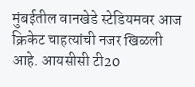मुंबईतील वानखेडे स्टेडियमवर आज क्रिकेट चाहत्यांची नजर खिळली आहे. आयसीसी टी20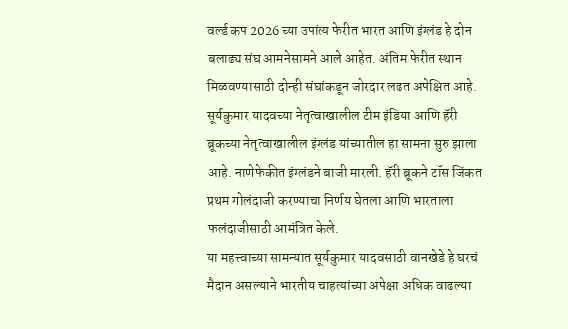वर्ल्ड कप 2026 च्या उपांत्य फेरीत भारत आणि इंग्लंड हे दोन बलाढ्य संघ आमनेसामने आले आहेत. अंतिम फेरीत स्थान मिळवण्यासाठी दोन्ही संघांकडून जोरदार लढत अपेक्षित आहे. सूर्यकुमार यादवच्या नेतृत्वाखालील टीम इंडिया आणि हॅरी ब्रूकच्या नेतृत्वाखालील इंग्लंड यांच्यातील हा सामना सुरु झाला आहे. नाणेफेकीत इंग्लंडने बाजी मारली. हॅरी ब्रूकने टॉस जिंकत प्रथम गोलंदाजी करण्याचा निर्णय घेतला आणि भारताला फलंदाजीसाठी आमंत्रित केले.
या महत्त्वाच्या सामन्यात सूर्यकुमार यादवसाठी वानखेडे हे घरचं मैदान असल्याने भारतीय चाहत्यांच्या अपेक्षा अधिक वाढल्या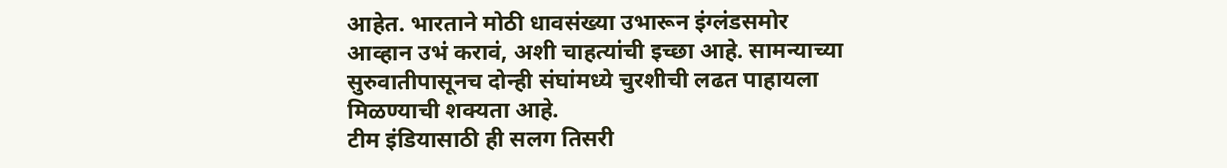आहेत. भारताने मोठी धावसंख्या उभारून इंग्लंडसमोर आव्हान उभं करावं, अशी चाहत्यांची इच्छा आहे. सामन्याच्या सुरुवातीपासूनच दोन्ही संघांमध्ये चुरशीची लढत पाहायला मिळण्याची शक्यता आहे.
टीम इंडियासाठी ही सलग तिसरी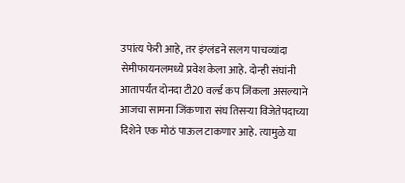उपांत्य फेरी आहे, तर इंग्लंडने सलग पाचव्यांदा सेमीफायनलमध्ये प्रवेश केला आहे. दोन्ही संघांनी आतापर्यंत दोनदा टी20 वर्ल्ड कप जिंकला असल्याने आजचा सामना जिंकणारा संघ तिसऱ्या विजेतेपदाच्या दिशेने एक मोठं पाऊल टाकणार आहे. त्यामुळे या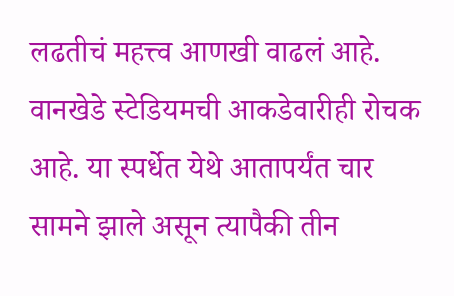लढतीचं महत्त्व आणखी वाढलं आहे.
वानखेडे स्टेडियमची आकडेवारीही रोचक आहे. या स्पर्धेत येथे आतापर्यंत चार सामने झाले असून त्यापैकी तीन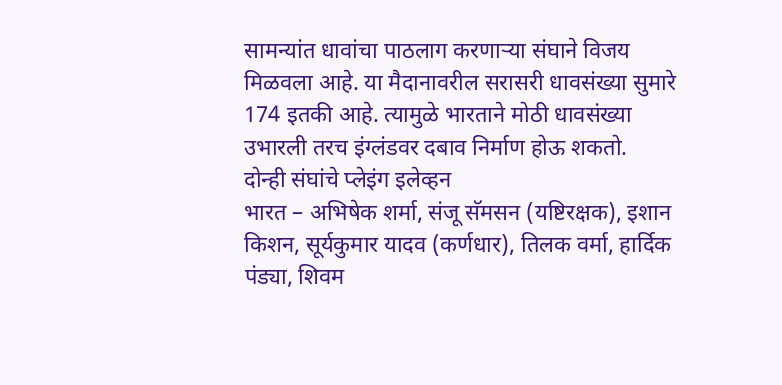सामन्यांत धावांचा पाठलाग करणाऱ्या संघाने विजय मिळवला आहे. या मैदानावरील सरासरी धावसंख्या सुमारे 174 इतकी आहे. त्यामुळे भारताने मोठी धावसंख्या उभारली तरच इंग्लंडवर दबाव निर्माण होऊ शकतो.
दोन्ही संघांचे प्लेइंग इलेव्हन
भारत – अभिषेक शर्मा, संजू सॅमसन (यष्टिरक्षक), इशान किशन, सूर्यकुमार यादव (कर्णधार), तिलक वर्मा, हार्दिक पंड्या, शिवम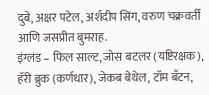दुबे, अक्षर पटेल, अर्शदीप सिंग, वरुण चक्रवर्ती आणि जसप्रीत बुमराह.
इंग्लंड – फिल साल्ट, जोस बटलर (यष्टिरक्षक), हॅरी ब्रुक (कर्णधार), जेकब बेथेल, टॉम बँटन,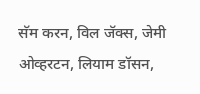सॅम करन, विल जॅक्स, जेमी ओव्हरटन, लियाम डॉसन,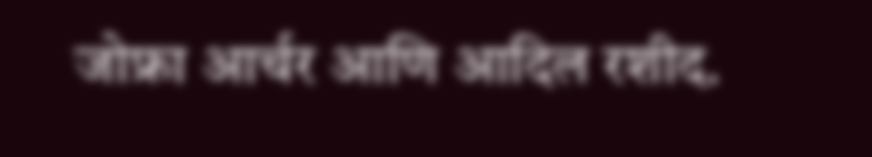जोफ्रा आर्चर आणि आदिल रशीद.